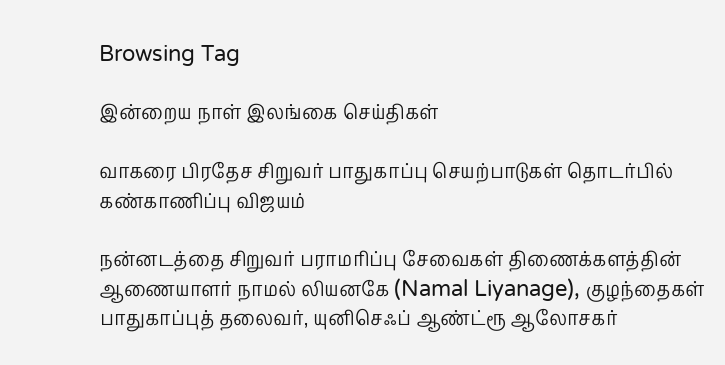Browsing Tag

இன்றைய நாள் இலங்கை செய்திகள்

வாகரை பிரதேச சிறுவர் பாதுகாப்பு செயற்பாடுகள் தொடர்பில் கண்காணிப்பு விஜயம்

நன்னடத்தை சிறுவர் பராமரிப்பு சேவைகள் திணைக்களத்தின் ஆணையாளர் நாமல் லியனகே (Namal Liyanage), குழந்தைகள் பாதுகாப்புத் தலைவர், யுனிசெஃப் ஆண்ட்ரூ ஆலோசகர்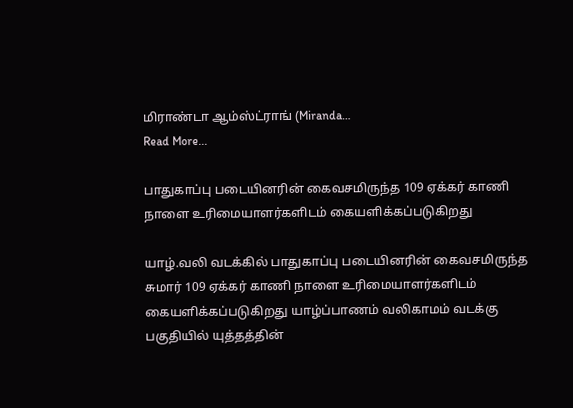மிராண்டா ஆம்ஸ்ட்ராங் (Miranda…
Read More...

பாதுகாப்பு படையினரின் கைவசமிருந்த 109 ஏக்கர் காணி நாளை உரிமையாளர்களிடம் கையளிக்கப்படுகிறது

யாழ்.வலி வடக்கில் பாதுகாப்பு படையினரின் கைவசமிருந்த சுமார் 109 ஏக்கர் காணி நாளை உரிமையாளர்களிடம் கையளிக்கப்படுகிறது யாழ்ப்பாணம் வலிகாமம் வடக்கு பகுதியில் யுத்தத்தின்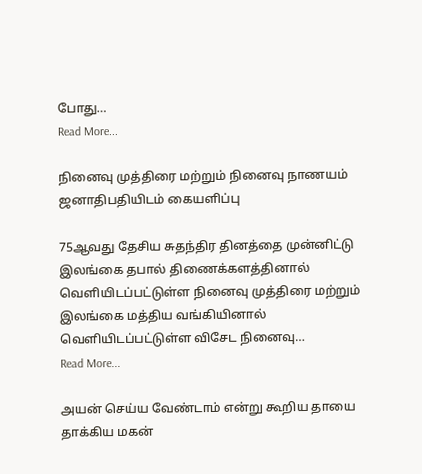போது…
Read More...

நினைவு முத்திரை மற்றும் நினைவு நாணயம் ஜனாதிபதியிடம் கையளிப்பு

75ஆவது தேசிய சுதந்திர தினத்தை முன்னிட்டு இலங்கை தபால் திணைக்களத்தினால் வெளியிடப்பட்டுள்ள நினைவு முத்திரை மற்றும் இலங்கை மத்திய வங்கியினால் வெளியிடப்பட்டுள்ள விசேட நினைவு…
Read More...

அயன் செய்ய வேண்டாம் என்று கூறிய தாயை தாக்கிய மகன்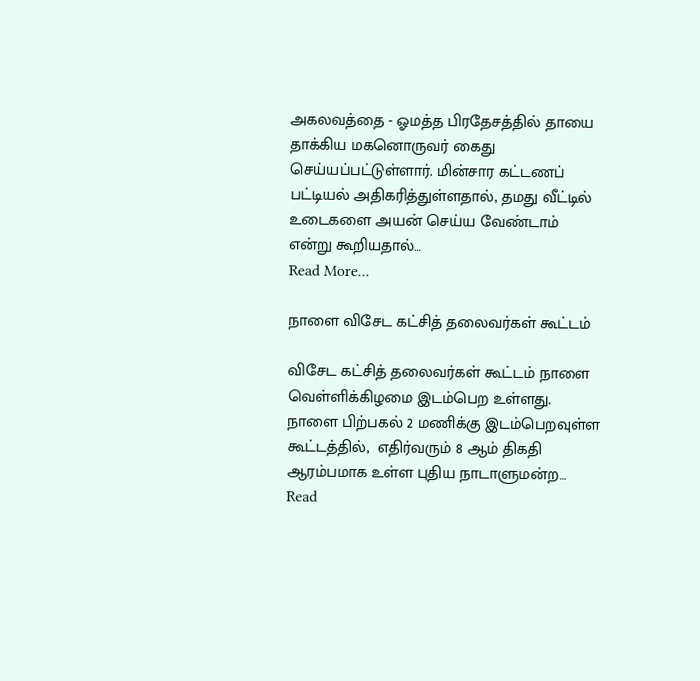அகலவத்தை - ஓமத்த பிரதேசத்தில் தாயை தாக்கிய மகனொருவர் கைது செய்யப்பட்டுள்ளார். மின்சார கட்டணப் பட்டியல் அதிகரித்துள்ளதால், தமது வீட்டில் உடைகளை அயன் செய்ய வேண்டாம் என்று கூறியதால்…
Read More...

நாளை விசேட கட்சித் தலைவர்கள் கூட்டம்

விசேட கட்சித் தலைவர்கள் கூட்டம் நாளை வெள்ளிக்கிழமை இடம்பெற உள்ளது. நாளை பிற்பகல் 2 மணிக்கு இடம்பெறவுள்ள கூட்டத்தில்,  எதிர்வரும் 8 ஆம் திகதி ஆரம்பமாக உள்ள புதிய நாடாளுமன்ற…
Read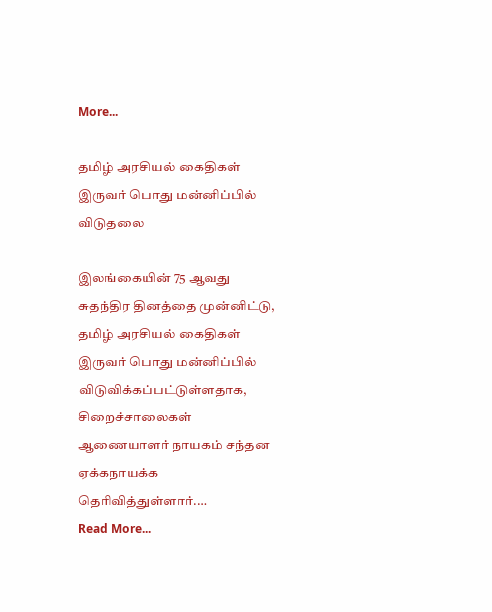More...

தமிழ் அரசியல் கைதிகள் இருவர் பொது மன்னிப்பில் விடுதலை

இலங்கையின் 75 ஆவது சுதந்திர தினத்தை முன்னிட்டு, தமிழ் அரசியல் கைதிகள் இருவர் பொது மன்னிப்பில் விடுவிக்கப்பட்டுள்ளதாக, சிறைச்சாலைகள் ஆணையாளர் நாயகம் சந்தன ஏக்கநாயக்க தெரிவித்துள்ளார்.…
Read More...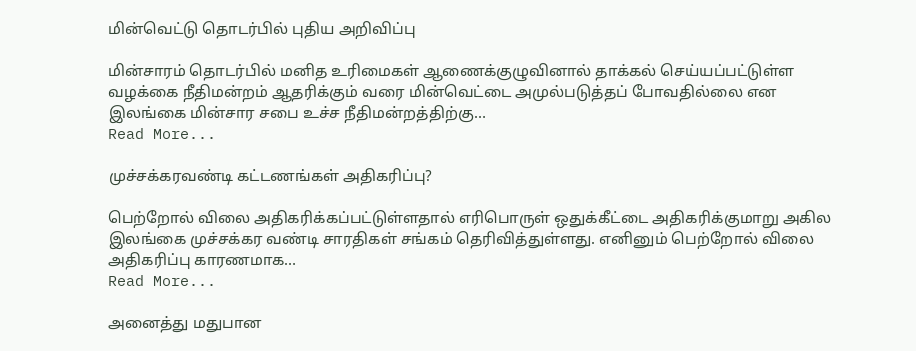மின்வெட்டு தொடர்பில் புதிய அறிவிப்பு

மின்சாரம் தொடர்பில் மனித உரிமைகள் ஆணைக்குழுவினால் தாக்கல் செய்யப்பட்டுள்ள வழக்கை நீதிமன்றம் ஆதரிக்கும் வரை மின்வெட்டை அமுல்படுத்தப் போவதில்லை என இலங்கை மின்சார சபை உச்ச நீதிமன்றத்திற்கு…
Read More...

முச்சக்கரவண்டி கட்டணங்கள் அதிகரிப்பு?

பெற்றோல் விலை அதிகரிக்கப்பட்டுள்ளதால் எரிபொருள் ஒதுக்கீட்டை அதிகரிக்குமாறு அகில இலங்கை முச்சக்கர வண்டி சாரதிகள் சங்கம் தெரிவித்துள்ளது. எனினும் பெற்றோல் விலை அதிகரிப்பு காரணமாக…
Read More...

அனைத்து மதுபான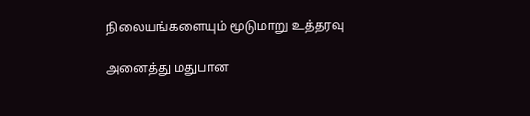நிலையங்களையும் மூடுமாறு உத்தரவு

அனைத்து மதுபான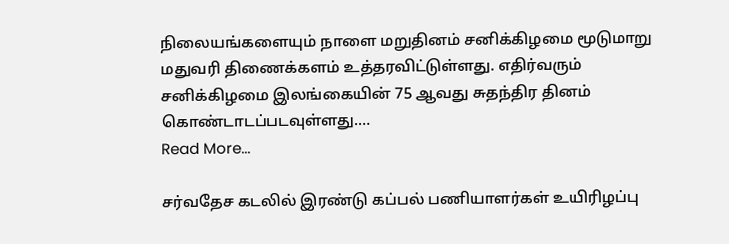நிலையங்களையும் நாளை மறுதினம் சனிக்கிழமை மூடுமாறு மதுவரி திணைக்களம் உத்தரவிட்டுள்ளது. எதிர்வரும் சனிக்கிழமை இலங்கையின் 75 ஆவது சுதந்திர தினம் கொண்டாடப்படவுள்ளது.…
Read More...

சர்வதேச கடலில் இரண்டு கப்பல் பணியாளர்கள் உயிரிழப்பு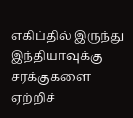எகிப்தில் இருந்து இந்தியாவுக்கு சரக்குகளை ஏற்றிச்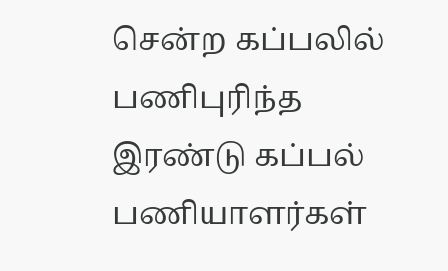சென்ற கப்பலில் பணிபுரிந்த இரண்டு கப்பல் பணியாளர்கள்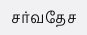சர்வதேச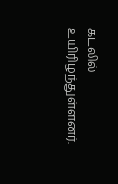கடலில் உயிரிழந்துள்ளனர்.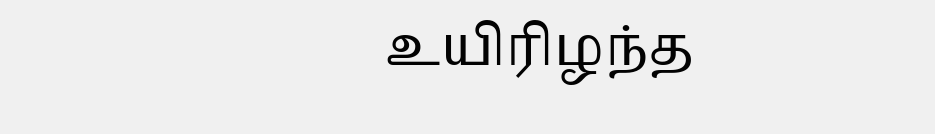உயிரிழந்த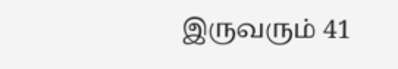இருவரும் 41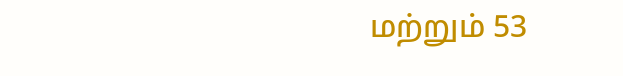மற்றும் 53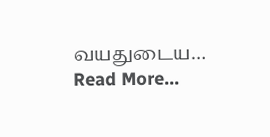வயதுடைய…
Read More...